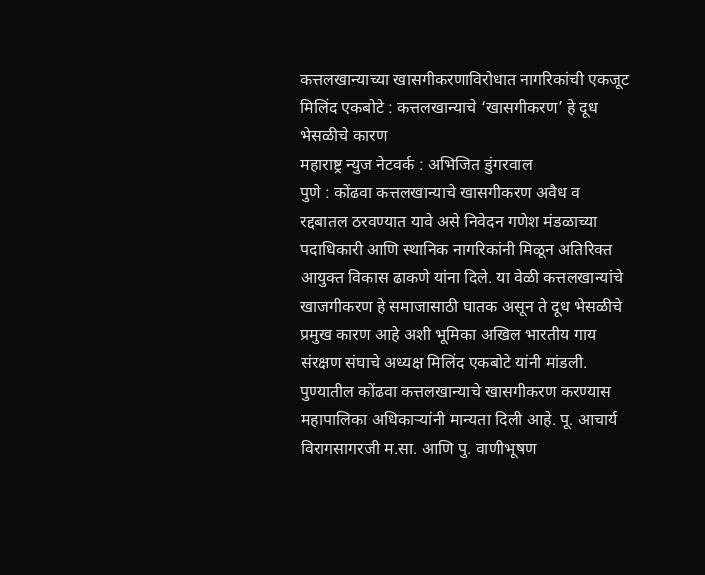कत्तलखान्याच्या खासगीकरणाविरोधात नागरिकांची एकजूट
मिलिंद एकबोटे : कत्तलखान्याचे ‘खासगीकरण’ हे दूध भेसळीचे कारण
महाराष्ट्र न्युज नेटवर्क : अभिजित डुंगरवाल
पुणे : कोंढवा कत्तलखान्याचे खासगीकरण अवैध व रद्दबातल ठरवण्यात यावे असे निवेदन गणेश मंडळाच्या पदाधिकारी आणि स्थानिक नागरिकांनी मिळून अतिरिक्त आयुक्त विकास ढाकणे यांना दिले. या वेळी कत्तलखान्यांचे खाजगीकरण हे समाजासाठी घातक असून ते दूध भेसळीचे प्रमुख कारण आहे अशी भूमिका अखिल भारतीय गाय संरक्षण संघाचे अध्यक्ष मिलिंद एकबोटे यांनी मांडली.
पुण्यातील कोंढवा कत्तलखान्याचे खासगीकरण करण्यास महापालिका अधिकाऱ्यांनी मान्यता दिली आहे. पू. आचार्य विरागसागरजी म.सा. आणि पु. वाणीभूषण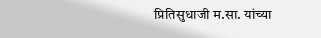प्रितिसुधाजी म.सा. यांच्या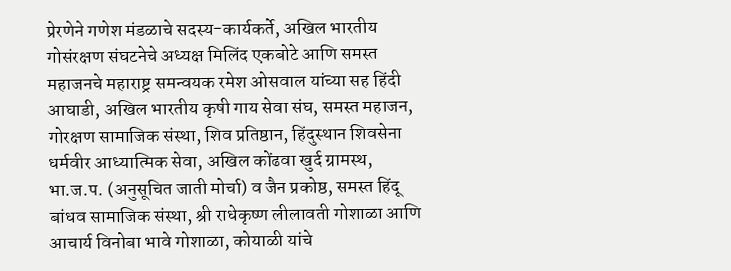प्रेरणेने गणेश मंडळाचे सदस्य-कार्यकर्ते, अखिल भारतीय गोसंरक्षण संघटनेचे अध्यक्ष मिलिंद एकबोटे आणि समस्त महाजनचे महाराष्ट्र समन्वयक रमेश ओसवाल यांच्या सह हिंदी आघाडी, अखिल भारतीय कृषी गाय सेवा संघ, समस्त महाजन, गोरक्षण सामाजिक संस्था, शिव प्रतिष्ठान, हिंदुस्थान शिवसेना धर्मवीर आध्यात्मिक सेवा, अखिल कोंढवा खुर्द ग्रामस्थ, भा.ज.प. (अनुसूचित जाती मोर्चा) व जैन प्रकोष्ठ, समस्त हिंदू बांधव सामाजिक संस्था, श्री राधेकृष्ण लीलावती गोशाळा आणि आचार्य विनोबा भावे गोशाळा, कोयाळी यांचे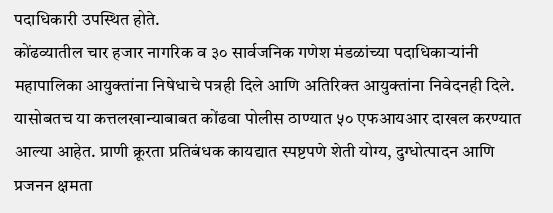पदाधिकारी उपस्थित होते.
कोंढव्यातील चार हजार नागरिक व ३० सार्वजनिक गणेश मंडळांच्या पदाधिकाऱ्यांनी महापालिका आयुक्तांना निषेधाचे पत्रही दिले आणि अतिरिक्त आयुक्तांना निवेदनही दिले. यासोबतच या कत्तलखान्याबाबत कोंढवा पोलीस ठाण्यात ५० एफआयआर दाखल करण्यात आल्या आहेत. प्राणी क्रूरता प्रतिबंधक कायद्यात स्पष्टपणे शेती योग्य, दुग्धोत्पादन आणि प्रजनन क्षमता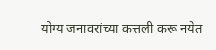योग्य जनावरांच्या कत्तली करू नयेत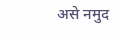असे नमुद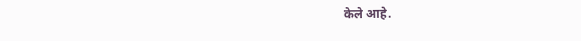केले आहे.